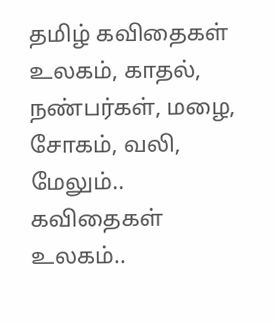தமிழ் கவிதைகள் உலகம், காதல், நண்பர்கள், மழை, சோகம், வலி, மேலும்.. கவிதைகள் உலகம்..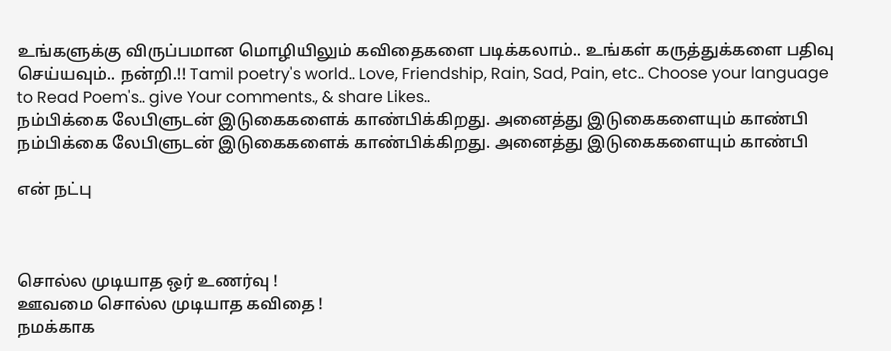உங்களுக்கு விருப்பமான மொழியிலும் கவிதைகளை படிக்கலாம்.. உங்கள் கருத்துக்களை பதிவு செய்யவும்.. நன்றி.!! Tamil poetry's world.. Love, Friendship, Rain, Sad, Pain, etc.. Choose your language to Read Poem's.. give Your comments., & share Likes..
நம்பிக்கை லேபிளுடன் இடுகைகளைக் காண்பிக்கிறது. அனைத்து இடுகைகளையும் காண்பி
நம்பிக்கை லேபிளுடன் இடுகைகளைக் காண்பிக்கிறது. அனைத்து இடுகைகளையும் காண்பி

என் நட்பு



சொல்ல முடியாத ஒர் உணர்வு !
ஊவமை சொல்ல முடியாத கவிதை !
நமக்காக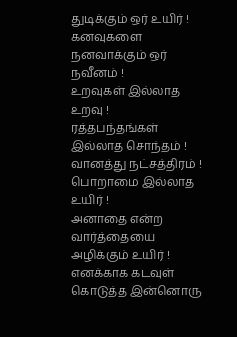துடிக்கும் ஒர் உயிர் !
கனவுகளை நனவாக்கும் ஒர் நவீனம் !
உறவுகள் இல்லாத உறவு !
ரத்தபந்தங்கள் இல்லாத சொந்தம் !
வானத்து நட்சத்திரம் !
பொறாமை இல்லாத உயிர் !
அனாதை என்ற வார்த்தையை அழிக்கும் உயிர் !
எனக்காக கடவுள் கொடுத்த இன்னொரு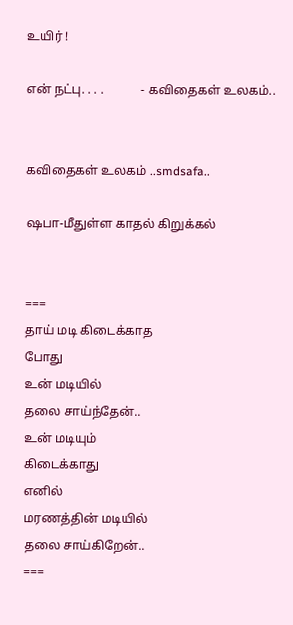உயிர் !

என் நட்பு. . . .            - கவிதைகள் உலகம்..


கவிதைகள் உலகம் ..smdsafa..

ஷபா-மீதுள்ள காதல் கிறுக்கல்


===
தாய் மடி கிடைக்காத
போது
உன் மடியில்
தலை சாய்ந்தேன்..
உன் மடியும்
கிடைக்காது
எனில்
மரணத்தின் மடியில்
தலை சாய்கிறேன்..
===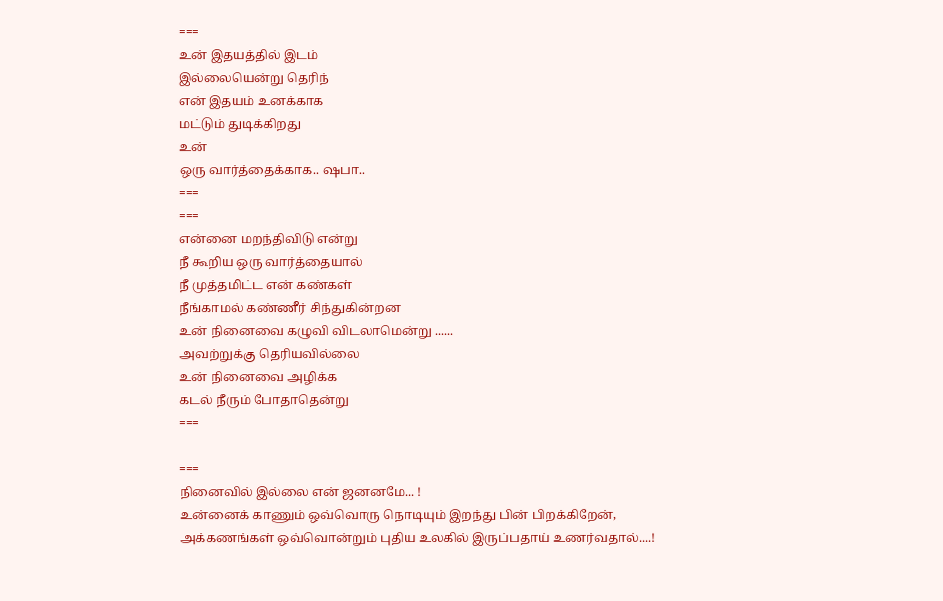===
உன் இதயத்தில் இடம்
இல்லையென்று தெரிந்
என் இதயம் உனக்காக
மட்டும் துடிக்கிறது
உன்
ஒரு வார்த்தைக்காக.. ஷபா..
===
===
என்னை மறந்திவிடு என்று
நீ கூறிய ஒரு வார்த்தையால்
நீ முத்தமிட்ட என் கண்கள்
நீங்காமல் கண்ணீர் சிந்துகின்றன
உன் நினைவை கழுவி விடலாமென்று ......
அவற்றுக்கு தெரியவில்லை
உன் நினைவை அழிக்க
கடல் நீரும் போதாதென்று
===

===
நினைவில் இல்லை என் ஜனனமே... !
உன்னைக் காணும் ஒவ்வொரு நொடியும் இறந்து பின் பிறக்கிறேன்,
அக்கணங்கள் ஒவ்வொன்றும் புதிய உலகில் இருப்பதாய் உணர்வதால்....!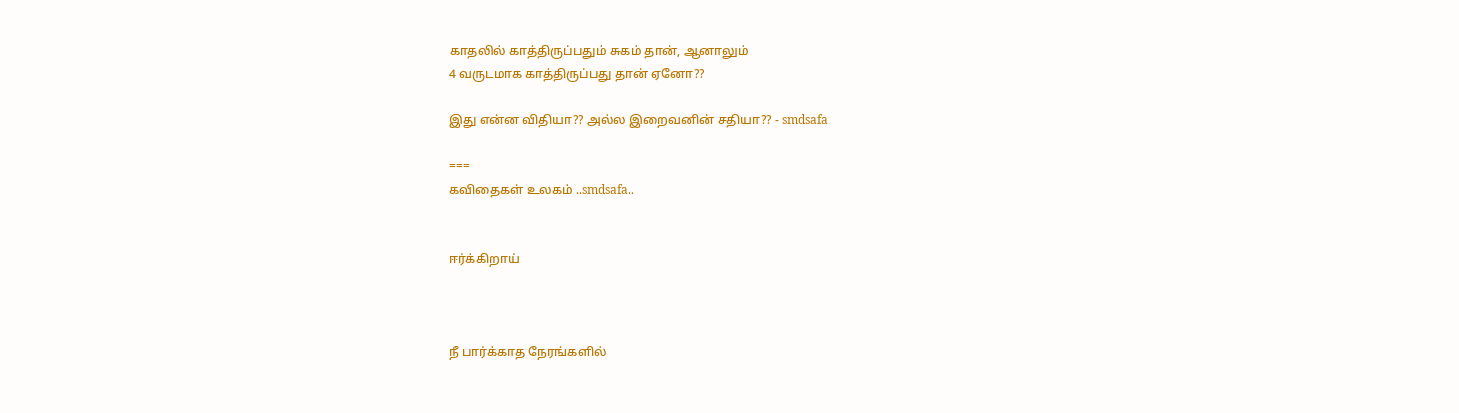காதலில் காத்திருப்பதும் சுகம் தான், ஆனாலும்
4 வருடமாக காத்திருப்பது தான் ஏனோ??

இது என்ன விதியா?? அல்ல இறைவனின் சதியா?? - smdsafa

===
கவிதைகள் உலகம் ..smdsafa..


ஈர்க்கிறாய்



நீ பார்க்காத நேரங்களில்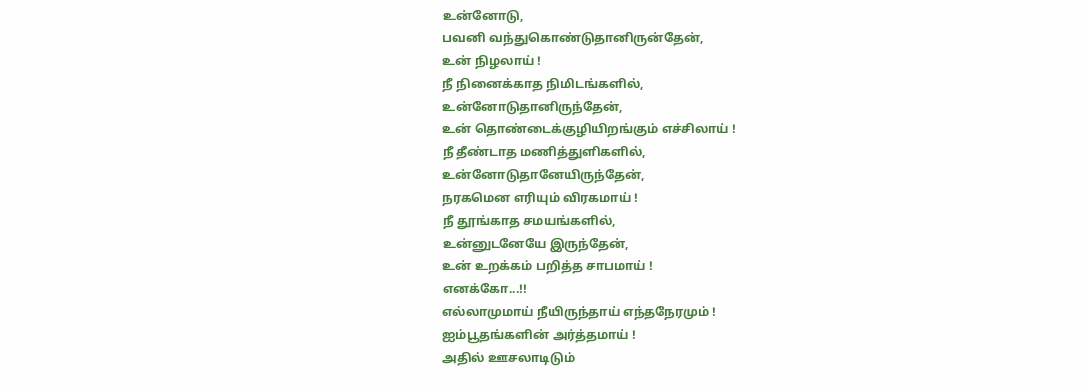உன்னோடு,
பவனி வந்துகொண்டுதானிருன்தேன்,
உன் நிழலாய் !
நீ நினைக்காத நிமிடங்களில்,
உன்னோடுதானிருந்தேன்,
உன் தொண்டைக்குழியிறங்கும் எச்சிலாய் !
நீ தீண்டாத மணித்துளிகளில்,
உன்னோடுதானேயிருந்தேன்,
நரகமென எரியும் விரகமாய் !
நீ தூங்காத சமயங்களில்,
உன்னுடனேயே இருந்தேன்,
உன் உறக்கம் பறித்த சாபமாய் !
எனக்கோ...!!
எல்லாமுமாய் நீயிருந்தாய் எந்தநேரமும் !
ஐம்பூதங்களின் அர்த்தமாய் !
அதில் ஊசலாடிடும்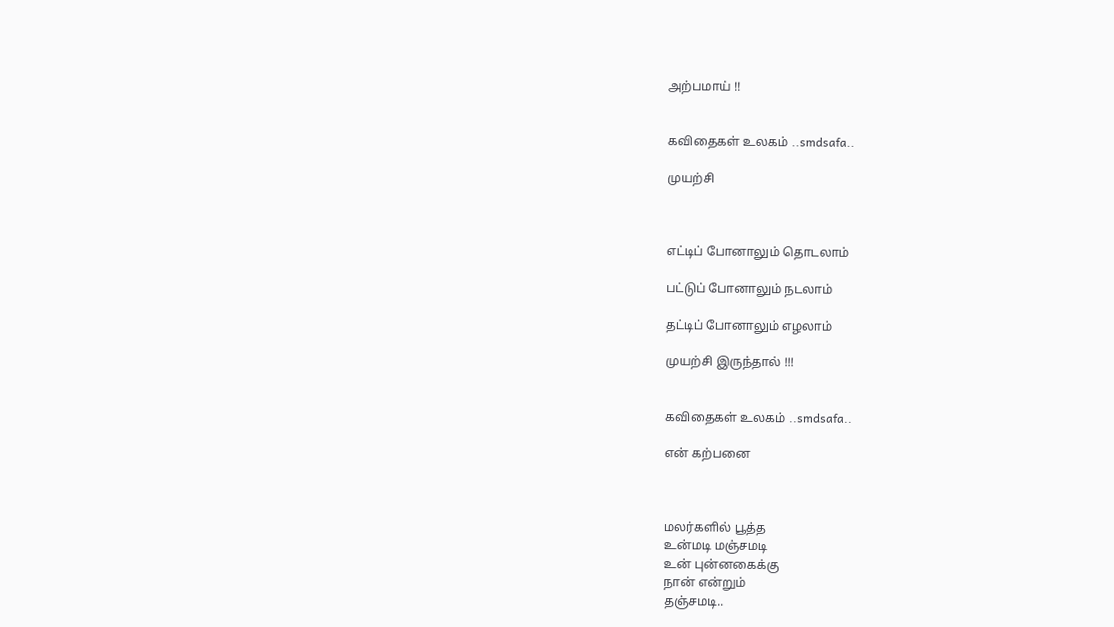அற்பமாய் !!


கவிதைகள் உலகம் ..smdsafa..

முயற்சி



எட்டிப் போனாலும் தொடலாம்

பட்டுப் போனாலும் நடலாம்

தட்டிப் போனாலும் எழலாம்

முயற்சி இருந்தால் !!!


கவிதைகள் உலகம் ..smdsafa..

என் கற்பனை



மலர்களில் பூத்த
உன்மடி மஞ்சமடி
உன் புன்னகைக்கு
நான் என்றும்
தஞ்சமடி..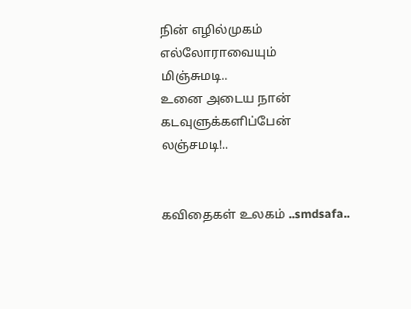நின் எழில்முகம்
எல்லோராவையும்
மிஞ்சுமடி..
உனை அடைய நான்
கடவுளுக்களிப்பேன்
லஞ்சமடி!..


கவிதைகள் உலகம் ..smdsafa..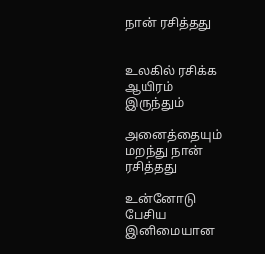நான் ரசித்தது


உலகில் ரசிக்க ஆயிரம் இருந்தும்

அனைத்தையும் மறந்து நான் ரசித்தது

உன்னோடு பேசிய
இனிமையான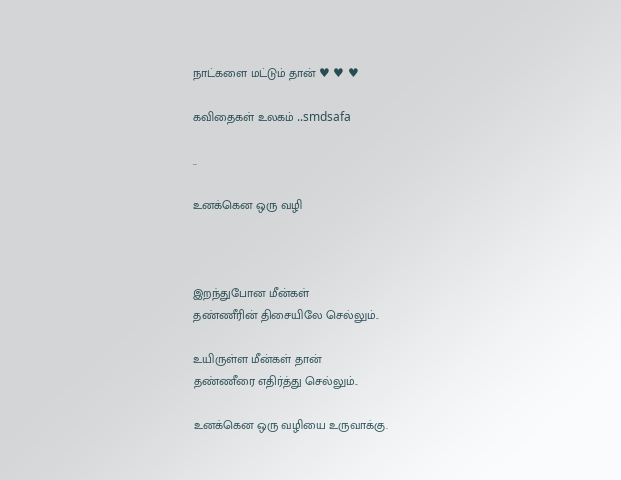நாட்களை மட்டும் தான் ♥ ♥ ♥

கவிதைகள் உலகம் ..smdsafa

..

உனக்கென ஒரு வழி



இறந்துபோன மீன்கள்
தண்ணீரின் திசையிலே செல்லும்..

உயிருள்ள மீன்கள் தான்
தண்ணீரை எதிர்த்து செல்லும்..

உனக்கென ஒரு வழியை உருவாக்கு.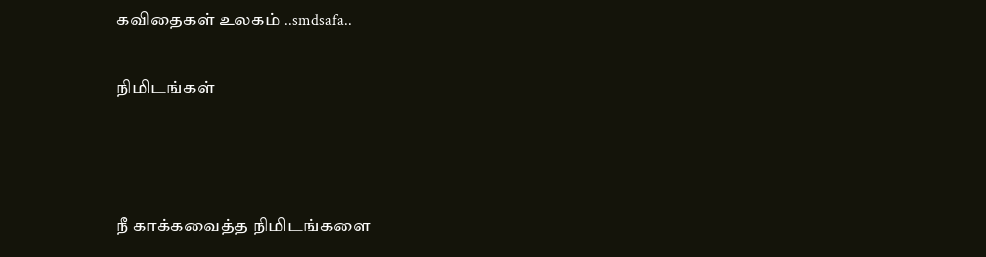கவிதைகள் உலகம் ..smdsafa..

நிமிடங்கள்



நீ காக்கவைத்த நிமிடங்களை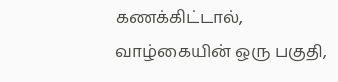கணக்கிட்டால்,
வாழ்கையின் ஒரு பகுதி,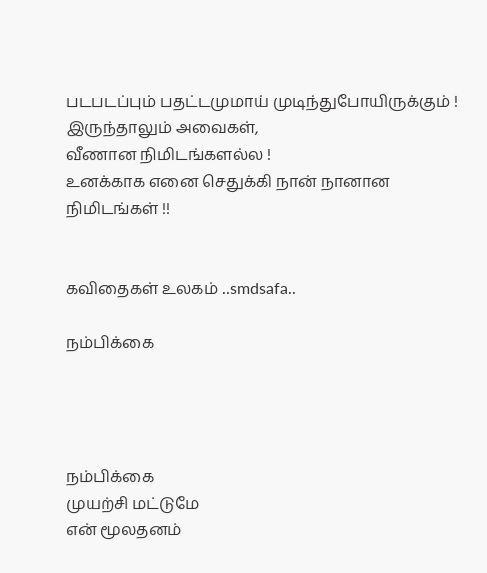படபடப்பும் பதட்டமுமாய் முடிந்துபோயிருக்கும் !
இருந்தாலும் அவைகள்,
வீணான நிமிடங்களல்ல !
உனக்காக எனை செதுக்கி நான் நானான நிமிடங்கள் !!


கவிதைகள் உலகம் ..smdsafa..

நம்பிக்கை




நம்பிக்கை
முயற்சி மட்டுமே
என் மூலதனம்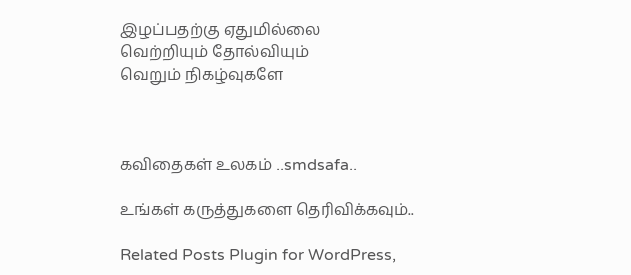இழப்பதற்கு ஏதுமில்லை
வெற்றியும் தோல்வியும்
வெறும் நிகழ்வுகளே



கவிதைகள் உலகம் ..smdsafa..

உங்கள் கருத்துகளை தெரிவிக்கவும்..

Related Posts Plugin for WordPress,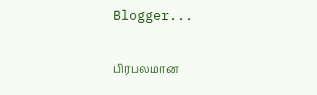Blogger...

பிரபலமான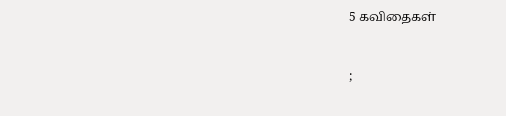5 கவிதைகள்


;